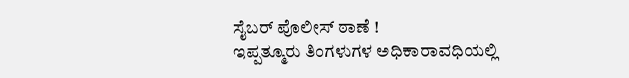ಸೈಬರ್ ಪೊಲೀಸ್ ಠಾಣೆ !
ಇಪ್ಪತ್ಮೂರು ತಿಂಗಳುಗಳ ಅಧಿಕಾರಾವಧಿಯಲ್ಲಿ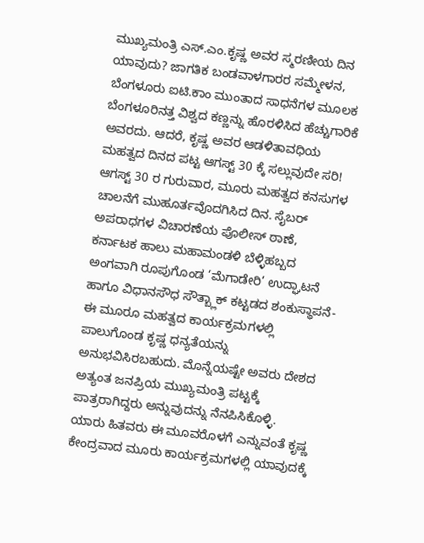ಮುಖ್ಯಮಂತ್ರಿ ಎಸ್.ಎಂ.ಕೃಷ್ಣ ಅವರ ಸ್ಮರಣೀಯ ದಿನ ಯಾವುದು? ಜಾಗತಿಕ ಬಂಡವಾಳಗಾರರ ಸಮ್ಮೇಳನ, ಬೆಂಗಳೂರು ಐಟಿ.ಕಾಂ ಮುಂತಾದ ಸಾಧನೆಗಳ ಮೂಲಕ ಬೆಂಗಳೂರಿನತ್ತ ವಿಶ್ವದ ಕಣ್ಣನ್ನು ಹೊರಳಿಸಿದ ಹೆಚ್ಚುಗಾರಿಕೆ ಅವರದು. ಆದರೆ, ಕೃಷ್ಣ ಅವರ ಆಡಳಿತಾವಧಿಯ ಮಹತ್ವದ ದಿನದ ಪಟ್ಟ ಆಗಸ್ಟ್ 30 ಕ್ಕೆ ಸಲ್ಲುವುದೇ ಸರಿ!
ಆಗಸ್ಟ್ 30 ರ ಗುರುವಾರ, ಮೂರು ಮಹತ್ವದ ಕನಸುಗಳ ಚಾಲನೆಗೆ ಮುಹೂರ್ತವೊದಗಿಸಿದ ದಿನ. ಸೈಬರ್ ಅಪರಾಧಗಳ ವಿಚಾರಣೆಯ ಪೊಲೀಸ್ ಠಾಣೆ, ಕರ್ನಾಟಕ ಹಾಲು ಮಹಾಮಂಡಳಿ ಬೆಳ್ಳಿಹಬ್ಬದ ಅಂಗವಾಗಿ ರೂಪುಗೊಂಡ ‘ಮೆಗಾಡೇರಿ’ ಉದ್ಘಾಟನೆ ಹಾಗೂ ವಿಧಾನಸೌಧ ಸೌತ್ಬ್ಲಾಕ್ ಕಟ್ಟಡದ ಶಂಕುಸ್ಥಾಪನೆ- ಈ ಮೂರೂ ಮಹತ್ವದ ಕಾರ್ಯಕ್ರಮಗಳಲ್ಲಿ ಪಾಲುಗೊಂಡ ಕೃಷ್ಣ ಧನ್ಯತೆಯನ್ನು ಅನುಭವಿಸಿರಬಹುದು. ಮೊನ್ನೆಯಷ್ಟೇ ಅವರು ದೇಶದ ಅತ್ಯಂತ ಜನಪ್ರಿಯ ಮುಖ್ಯಮಂತ್ರಿ ಪಟ್ಟಕ್ಕೆ ಪಾತ್ರರಾಗಿದ್ದರು ಅನ್ನುವುದನ್ನು ನೆನಪಿಸಿಕೊಳ್ಳಿ.
ಯಾರು ಹಿತವರು ಈ ಮೂವರೊಳಗೆ ಎನ್ನುವಂತೆ ಕೃಷ್ಣ ಕೇಂದ್ರವಾದ ಮೂರು ಕಾರ್ಯಕ್ರಮಗಳಲ್ಲಿ ಯಾವುದಕ್ಕೆ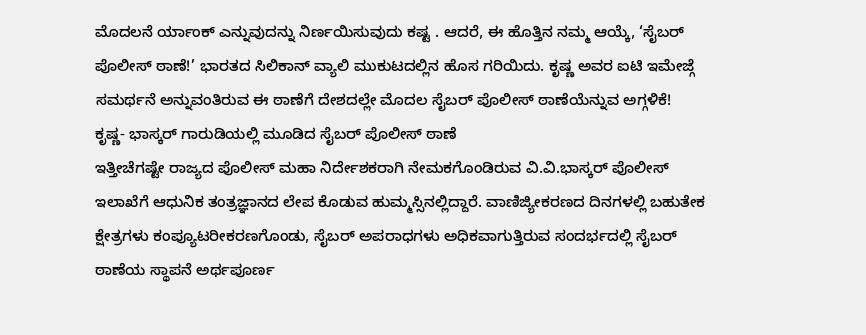ಮೊದಲನೆ ರ್ಯಾಂಕ್ ಎನ್ನುವುದನ್ನು ನಿರ್ಣಯಿಸುವುದು ಕಷ್ಟ . ಆದರೆ, ಈ ಹೊತ್ತಿನ ನಮ್ಮ ಆಯ್ಕೆ, ‘ಸೈಬರ್ ಪೊಲೀಸ್ ಠಾಣೆ!’ ಭಾರತದ ಸಿಲಿಕಾನ್ ವ್ಯಾಲಿ ಮುಕುಟದಲ್ಲಿನ ಹೊಸ ಗರಿಯಿದು. ಕೃಷ್ಣ ಅವರ ಐಟಿ ಇಮೇಜ್ಗೆ ಸಮರ್ಥನೆ ಅನ್ನುವಂತಿರುವ ಈ ಠಾಣೆಗೆ ದೇಶದಲ್ಲೇ ಮೊದಲ ಸೈಬರ್ ಪೊಲೀಸ್ ಠಾಣೆಯೆನ್ನುವ ಅಗ್ಗಳಿಕೆ!
ಕೃಷ್ಣ- ಭಾಸ್ಕರ್ ಗಾರುಡಿಯಲ್ಲಿ ಮೂಡಿದ ಸೈಬರ್ ಪೊಲೀಸ್ ಠಾಣೆ
ಇತ್ತೀಚೆಗಷ್ಟೇ ರಾಜ್ಯದ ಪೊಲೀಸ್ ಮಹಾ ನಿರ್ದೇಶಕರಾಗಿ ನೇಮಕಗೊಂಡಿರುವ ವಿ.ವಿ.ಭಾಸ್ಕರ್ ಪೊಲೀಸ್ ಇಲಾಖೆಗೆ ಆಧುನಿಕ ತಂತ್ರಜ್ಞಾನದ ಲೇಪ ಕೊಡುವ ಹುಮ್ಮಸ್ಸಿನಲ್ಲಿದ್ದಾರೆ. ವಾಣಿಜ್ಯೀಕರಣದ ದಿನಗಳಲ್ಲಿ ಬಹುತೇಕ ಕ್ಷೇತ್ರಗಳು ಕಂಪ್ಯೂಟರೀಕರಣಗೊಂಡು, ಸೈಬರ್ ಅಪರಾಧಗಳು ಅಧಿಕವಾಗುತ್ತಿರುವ ಸಂದರ್ಭದಲ್ಲಿ ಸೈಬರ್ ಠಾಣೆಯ ಸ್ಥಾಪನೆ ಅರ್ಥಪೂರ್ಣ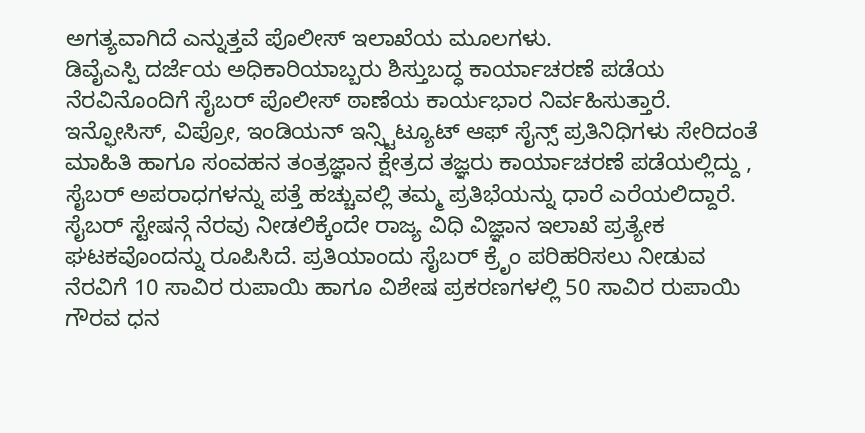ಅಗತ್ಯವಾಗಿದೆ ಎನ್ನುತ್ತವೆ ಪೊಲೀಸ್ ಇಲಾಖೆಯ ಮೂಲಗಳು.
ಡಿವೈಎಸ್ಪಿ ದರ್ಜೆಯ ಅಧಿಕಾರಿಯಾಬ್ಬರು ಶಿಸ್ತುಬದ್ಧ ಕಾರ್ಯಾಚರಣೆ ಪಡೆಯ ನೆರವಿನೊಂದಿಗೆ ಸೈಬರ್ ಪೊಲೀಸ್ ಠಾಣೆಯ ಕಾರ್ಯಭಾರ ನಿರ್ವಹಿಸುತ್ತಾರೆ. ಇನ್ಫೋಸಿಸ್, ವಿಪ್ರೋ, ಇಂಡಿಯನ್ ಇನ್ಸ್ಟಿಟ್ಯೂಟ್ ಆಫ್ ಸೈನ್ಸ್ ಪ್ರತಿನಿಧಿಗಳು ಸೇರಿದಂತೆ ಮಾಹಿತಿ ಹಾಗೂ ಸಂವಹನ ತಂತ್ರಜ್ಞಾನ ಕ್ಷೇತ್ರದ ತಜ್ಞರು ಕಾರ್ಯಾಚರಣೆ ಪಡೆಯಲ್ಲಿದ್ದು , ಸೈಬರ್ ಅಪರಾಧಗಳನ್ನು ಪತ್ತೆ ಹಚ್ಚುವಲ್ಲಿ ತಮ್ಮ ಪ್ರತಿಭೆಯನ್ನು ಧಾರೆ ಎರೆಯಲಿದ್ದಾರೆ.
ಸೈಬರ್ ಸ್ಟೇಷನ್ಗೆ ನೆರವು ನೀಡಲಿಕ್ಕೆಂದೇ ರಾಜ್ಯ ವಿಧಿ ವಿಜ್ಞಾನ ಇಲಾಖೆ ಪ್ರತ್ಯೇಕ ಘಟಕವೊಂದನ್ನು ರೂಪಿಸಿದೆ. ಪ್ರತಿಯಾಂದು ಸೈಬರ್ ಕ್ರೆೃಂ ಪರಿಹರಿಸಲು ನೀಡುವ ನೆರವಿಗೆ 10 ಸಾವಿರ ರುಪಾಯಿ ಹಾಗೂ ವಿಶೇಷ ಪ್ರಕರಣಗಳಲ್ಲಿ 50 ಸಾವಿರ ರುಪಾಯಿ ಗೌರವ ಧನ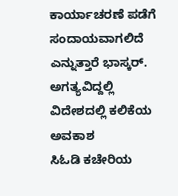ಕಾರ್ಯಾಚರಣೆ ಪಡೆಗೆ ಸಂದಾಯವಾಗಲಿದೆ ಎನ್ನುತ್ತಾರೆ ಭಾಸ್ಕರ್.
ಅಗತ್ಯವಿದ್ದಲ್ಲಿ ವಿದೇಶದಲ್ಲಿ ಕಲಿಕೆಯ ಅವಕಾಶ
ಸಿಓಡಿ ಕಚೇರಿಯ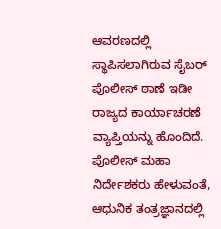ಆವರಣದಲ್ಲಿ ಸ್ಥಾಪಿಸಲಾಗಿರುವ ಸೈಬರ್ ಪೊಲೀಸ್ ಠಾಣೆ ಇಡೀ ರಾಜ್ಯದ ಕಾರ್ಯಾಚರಣೆ ವ್ಯಾಪ್ತಿಯನ್ನು ಹೊಂದಿದೆ. ಪೊಲೀಸ್ ಮಹಾ ನಿರ್ದೇಶಕರು ಹೇಳುವಂತೆ, ಆಧುನಿಕ ತಂತ್ರಜ್ಞಾನದಲ್ಲಿ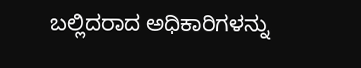ಬಲ್ಲಿದರಾದ ಅಧಿಕಾರಿಗಳನ್ನು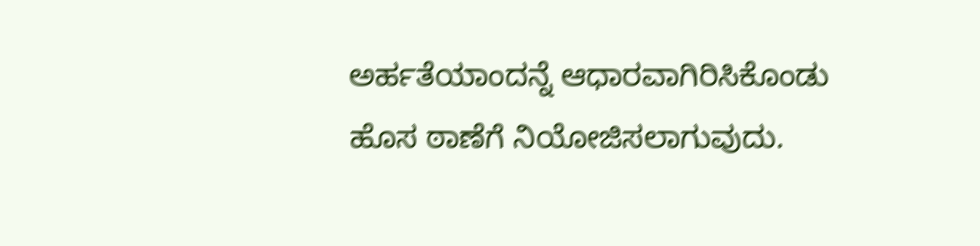ಅರ್ಹತೆಯಾಂದನ್ನೆ ಆಧಾರವಾಗಿರಿಸಿಕೊಂಡು ಹೊಸ ಠಾಣೆಗೆ ನಿಯೋಜಿಸಲಾಗುವುದು.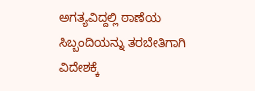ಅಗತ್ಯವಿದ್ದಲ್ಲಿ ಠಾಣೆಯ ಸಿಬ್ಬಂದಿಯನ್ನು ತರಬೇತಿಗಾಗಿ ವಿದೇಶಕ್ಕೆ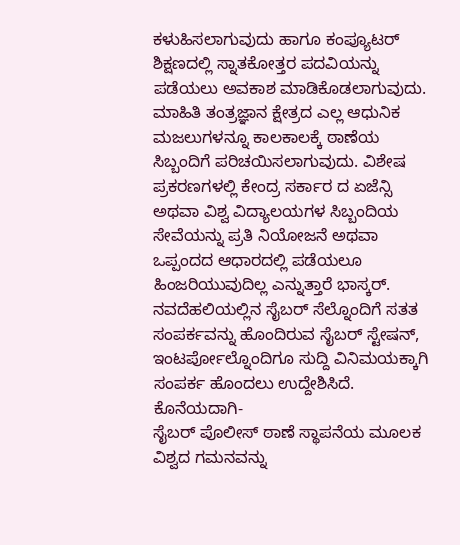ಕಳುಹಿಸಲಾಗುವುದು ಹಾಗೂ ಕಂಪ್ಯೂಟರ್ ಶಿಕ್ಷಣದಲ್ಲಿ ಸ್ನಾತಕೋತ್ತರ ಪದವಿಯನ್ನು ಪಡೆಯಲು ಅವಕಾಶ ಮಾಡಿಕೊಡಲಾಗುವುದು. ಮಾಹಿತಿ ತಂತ್ರಜ್ಞಾನ ಕ್ಷೇತ್ರದ ಎಲ್ಲ ಆಧುನಿಕ ಮಜಲುಗಳನ್ನೂ ಕಾಲಕಾಲಕ್ಕೆ ಠಾಣೆಯ ಸಿಬ್ಬಂದಿಗೆ ಪರಿಚಯಿಸಲಾಗುವುದು. ವಿಶೇಷ ಪ್ರಕರಣಗಳಲ್ಲಿ ಕೇಂದ್ರ ಸರ್ಕಾರ ದ ಏಜೆನ್ಸಿ ಅಥವಾ ವಿಶ್ವ ವಿದ್ಯಾಲಯಗಳ ಸಿಬ್ಬಂದಿಯ ಸೇವೆಯನ್ನು ಪ್ರತಿ ನಿಯೋಜನೆ ಅಥವಾ ಒಪ್ಪಂದದ ಆಧಾರದಲ್ಲಿ ಪಡೆಯಲೂ ಹಿಂಜರಿಯುವುದಿಲ್ಲ ಎನ್ನುತ್ತಾರೆ ಭಾಸ್ಕರ್.
ನವದೆಹಲಿಯಲ್ಲಿನ ಸೈಬರ್ ಸೆಲ್ನೊಂದಿಗೆ ಸತತ ಸಂಪರ್ಕವನ್ನು ಹೊಂದಿರುವ ಸೈಬರ್ ಸ್ಟೇಷನ್, ಇಂಟರ್ಪೋಲ್ನೊಂದಿಗೂ ಸುದ್ದಿ ವಿನಿಮಯಕ್ಕಾಗಿ ಸಂಪರ್ಕ ಹೊಂದಲು ಉದ್ದೇಶಿಸಿದೆ.
ಕೊನೆಯದಾಗಿ-
ಸೈಬರ್ ಪೊಲೀಸ್ ಠಾಣೆ ಸ್ಥಾಪನೆಯ ಮೂಲಕ ವಿಶ್ವದ ಗಮನವನ್ನು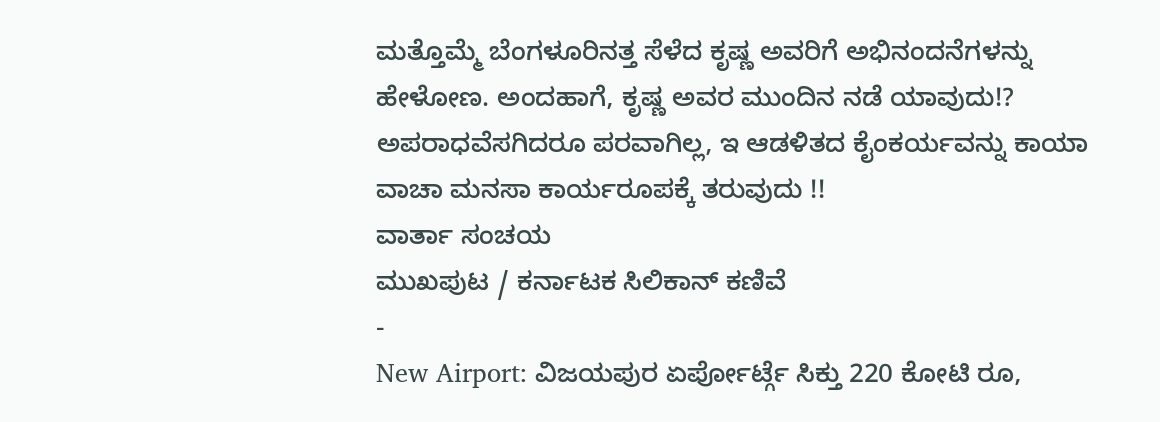ಮತ್ತೊಮ್ಮೆ ಬೆಂಗಳೂರಿನತ್ತ ಸೆಳೆದ ಕೃಷ್ಣ ಅವರಿಗೆ ಅಭಿನಂದನೆಗಳನ್ನು ಹೇಳೋಣ. ಅಂದಹಾಗೆ, ಕೃಷ್ಣ ಅವರ ಮುಂದಿನ ನಡೆ ಯಾವುದು!?
ಅಪರಾಧವೆಸಗಿದರೂ ಪರವಾಗಿಲ್ಲ, ಇ ಆಡಳಿತದ ಕೈಂಕರ್ಯವನ್ನು ಕಾಯಾ ವಾಚಾ ಮನಸಾ ಕಾರ್ಯರೂಪಕ್ಕೆ ತರುವುದು !!
ವಾರ್ತಾ ಸಂಚಯ
ಮುಖಪುಟ / ಕರ್ನಾಟಕ ಸಿಲಿಕಾನ್ ಕಣಿವೆ
-
New Airport: ವಿಜಯಪುರ ಏರ್ಪೋರ್ಟ್ಗೆ ಸಿಕ್ತು 220 ಕೋಟಿ ರೂ,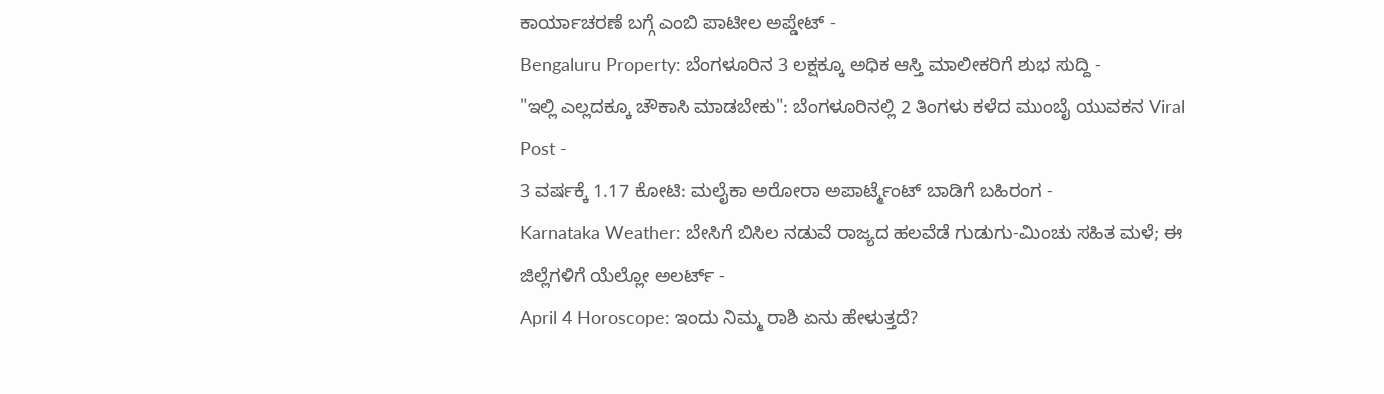ಕಾರ್ಯಾಚರಣೆ ಬಗ್ಗೆ ಎಂಬಿ ಪಾಟೀಲ ಅಪ್ಡೇಟ್ -
Bengaluru Property: ಬೆಂಗಳೂರಿನ 3 ಲಕ್ಷಕ್ಕೂ ಅಧಿಕ ಆಸ್ತಿ ಮಾಲೀಕರಿಗೆ ಶುಭ ಸುದ್ದಿ -
"ಇಲ್ಲಿ ಎಲ್ಲದಕ್ಕೂ ಚೌಕಾಸಿ ಮಾಡಬೇಕು": ಬೆಂಗಳೂರಿನಲ್ಲಿ 2 ತಿಂಗಳು ಕಳೆದ ಮುಂಬೈ ಯುವಕನ Viral Post -
3 ವರ್ಷಕ್ಕೆ 1.17 ಕೋಟಿ: ಮಲೈಕಾ ಅರೋರಾ ಅಪಾರ್ಟ್ಮೆಂಟ್ ಬಾಡಿಗೆ ಬಹಿರಂಗ -
Karnataka Weather: ಬೇಸಿಗೆ ಬಿಸಿಲ ನಡುವೆ ರಾಜ್ಯದ ಹಲವೆಡೆ ಗುಡುಗು-ಮಿಂಚು ಸಹಿತ ಮಳೆ; ಈ ಜಿಲ್ಲೆಗಳಿಗೆ ಯೆಲ್ಲೋ ಅಲರ್ಟ್ -
April 4 Horoscope: ಇಂದು ನಿಮ್ಮ ರಾಶಿ ಏನು ಹೇಳುತ್ತದೆ?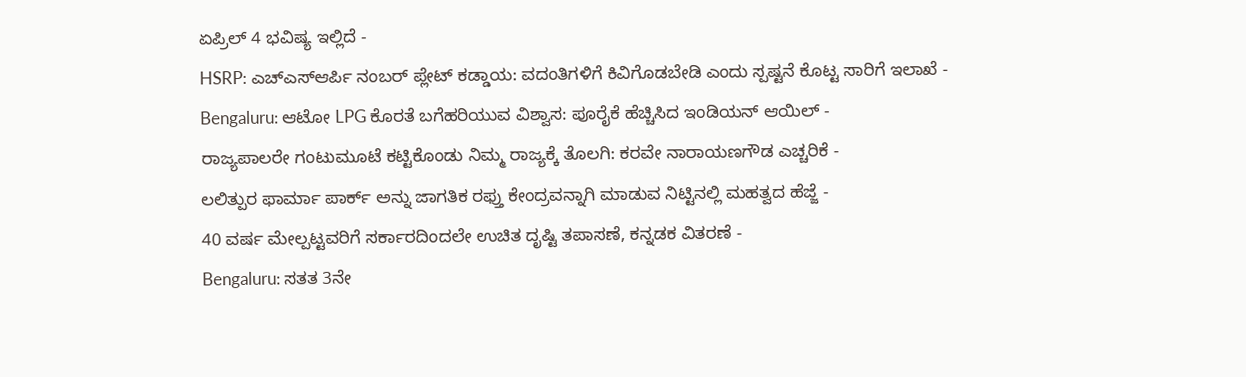ಏಪ್ರಿಲ್ 4 ಭವಿಷ್ಯ ಇಲ್ಲಿದೆ -
HSRP: ಎಚ್ಎಸ್ಆರ್ಪಿ ನಂಬರ್ ಪ್ಲೇಟ್ ಕಡ್ಡಾಯ: ವದಂತಿಗಳಿಗೆ ಕಿವಿಗೊಡಬೇಡಿ ಎಂದು ಸ್ಪಷ್ಟನೆ ಕೊಟ್ಟ ಸಾರಿಗೆ ಇಲಾಖೆ -
Bengaluru: ಆಟೋ LPG ಕೊರತೆ ಬಗೆಹರಿಯುವ ವಿಶ್ವಾಸ: ಪೂರೈಕೆ ಹೆಚ್ಚಿಸಿದ ಇಂಡಿಯನ್ ಆಯಿಲ್ -
ರಾಜ್ಯಪಾಲರೇ ಗಂಟುಮೂಟೆ ಕಟ್ಟಿಕೊಂಡು ನಿಮ್ಮ ರಾಜ್ಯಕ್ಕೆ ತೊಲಗಿ: ಕರವೇ ನಾರಾಯಣಗೌಡ ಎಚ್ಚರಿಕೆ -
ಲಲಿತ್ಪುರ ಫಾರ್ಮಾ ಪಾರ್ಕ್ ಅನ್ನು ಜಾಗತಿಕ ರಫ್ತು ಕೇಂದ್ರವನ್ನಾಗಿ ಮಾಡುವ ನಿಟ್ಟಿನಲ್ಲಿ ಮಹತ್ವದ ಹೆಜ್ಜೆ -
40 ವರ್ಷ ಮೇಲ್ಪಟ್ಟವರಿಗೆ ಸರ್ಕಾರದಿಂದಲೇ ಉಚಿತ ದೃಷ್ಟಿ ತಪಾಸಣೆ, ಕನ್ನಡಕ ವಿತರಣೆ -
Bengaluru: ಸತತ 3ನೇ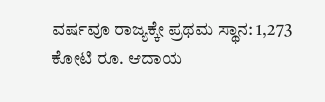ವರ್ಷವೂ ರಾಜ್ಯಕ್ಕೇ ಪ್ರಥಮ ಸ್ಥಾನ: 1,273 ಕೋಟಿ ರೂ. ಆದಾಯ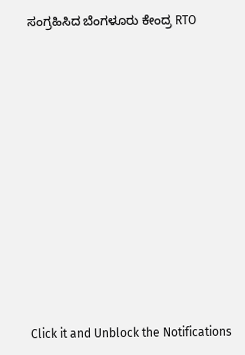ಸಂಗ್ರಹಿಸಿದ ಬೆಂಗಳೂರು ಕೇಂದ್ರ RTO












Click it and Unblock the Notifications